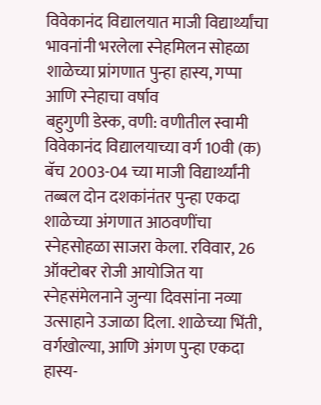विवेकानंद विद्यालयात माजी विद्यार्थ्यांचा भावनांनी भरलेला स्नेहमिलन सोहळा
शाळेच्या प्रांगणात पुन्हा हास्य, गप्पा आणि स्नेहाचा वर्षाव
बहुगुणी डेस्क, वणी: वणीतील स्वामी विवेकानंद विद्यालयाच्या वर्ग 10वी (क) बॅच 2003-04 च्या माजी विद्यार्थ्यांनी तब्बल दोन दशकांनंतर पुन्हा एकदा शाळेच्या अंगणात आठवणींचा स्नेहसोहळा साजरा केला. रविवार, 26 ऑक्टोबर रोजी आयोजित या स्नेहसंमेलनाने जुन्या दिवसांना नव्या उत्साहाने उजाळा दिला. शाळेच्या भिंती, वर्गखोल्या, आणि अंगण पुन्हा एकदा हास्य-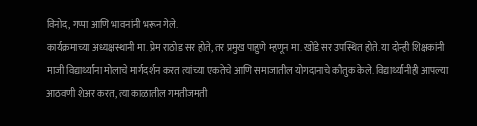विनोद, गप्पा आणि भावनांनी भरून गेले.
कार्यक्रमाच्या अध्यक्षस्थानी मा. प्रेम राठोड सर होते, तर प्रमुख पाहुणे म्हणून मा. खोंडे सर उपस्थित होते. या दोन्ही शिक्षकांनी माजी विद्यार्थ्यांना मोलाचे मार्गदर्शन करत त्यांच्या एकतेचे आणि समाजातील योगदानाचे कौतुक केले. विद्यार्थ्यांनीही आपल्या आठवणी शेअर करत, त्या काळातील गमतीजमती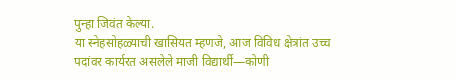पुन्हा जिवंत केल्या.
या स्नेहसोहळ्याची खासियत म्हणजे, आज विविध क्षेत्रांत उच्च पदांवर कार्यरत असलेले माजी विद्यार्थी—कोणी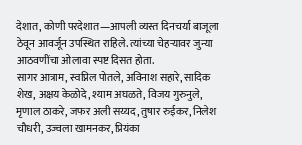देशात, कोणी परदेशात—आपली व्यस्त दिनचर्या बाजूला ठेवून आवर्जून उपस्थित राहिले. त्यांच्या चेहऱ्यावर जुन्या आठवणींचा ओलावा स्पष्ट दिसत होता.
सागर आत्राम, स्वप्निल पोतले, अविनाश सहारे, सादिक शेख, अक्षय केळोदे, श्याम अघळते, विजय गुरुनुले, मृणाल ठाकरे, जफर अली सय्यद, तुषार रुईकर, निलेश चौधरी, उज्वला खामनकर, प्रियंका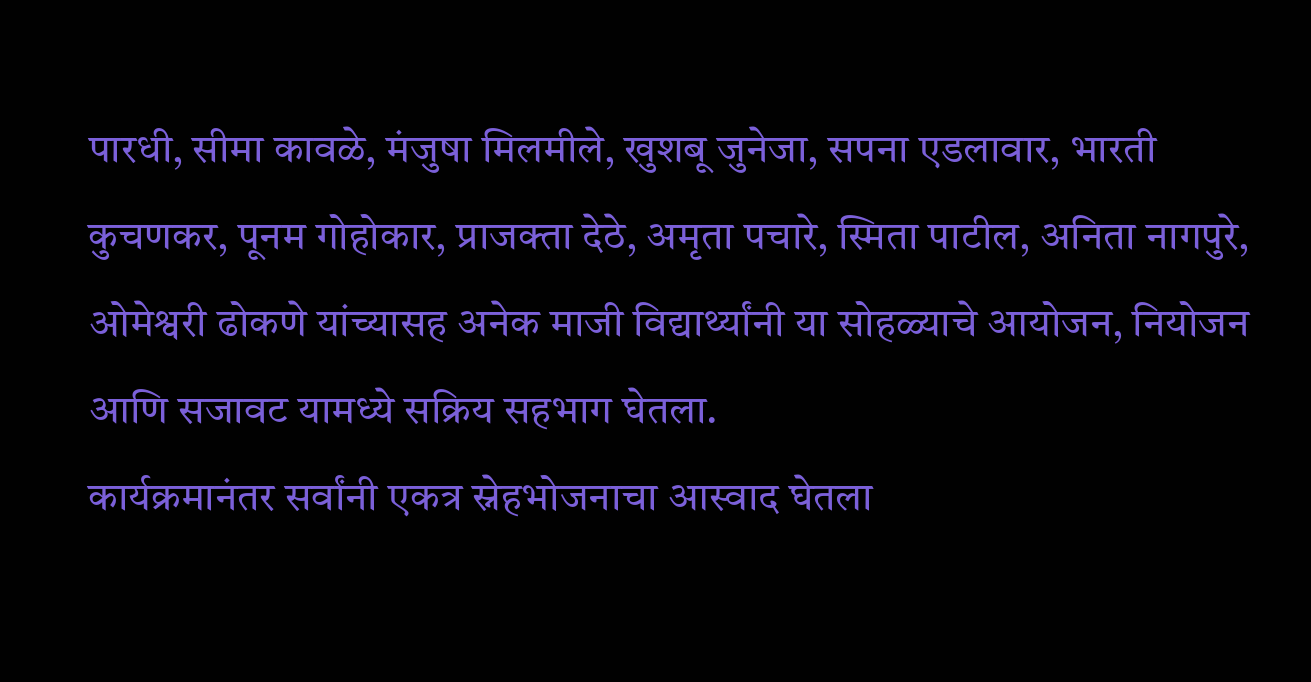पारधी, सीमा कावळे, मंजुषा मिलमीले, खुशबू जुनेजा, सपना एडलावार, भारती कुचणकर, पूनम गोहोकार, प्राजक्ता देठे, अमृता पचारे, स्मिता पाटील, अनिता नागपुरे, ओमेश्वरी ढोकणे यांच्यासह अनेक माजी विद्यार्थ्यांनी या सोहळ्याचे आयोजन, नियोजन आणि सजावट यामध्ये सक्रिय सहभाग घेतला.
कार्यक्रमानंतर सर्वांनी एकत्र स्नेहभोजनाचा आस्वाद घेतला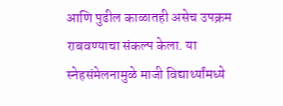आणि पुढील काळातही असेच उपक्रम राबवण्याचा संकल्प केला. या स्नेहसंमेलनामुळे माजी विद्यार्थ्यांमध्ये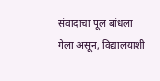संवादाचा पूल बांधला गेला असून, विद्यालयाशी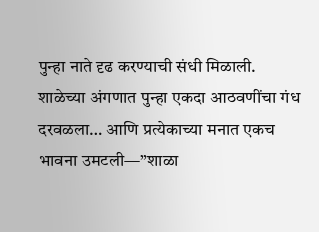पुन्हा नाते दृढ करण्याची संधी मिळाली.
शाळेच्या अंगणात पुन्हा एकदा आठवणींचा गंध दरवळला… आणि प्रत्येकाच्या मनात एकच भावना उमटली—”शाळा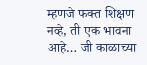म्हणजे फक्त शिक्षण नव्हे, ती एक भावना आहे… जी काळाच्या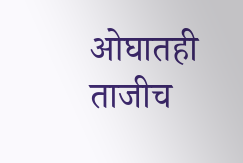ओघातही ताजीच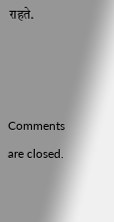राहते.



Comments are closed.